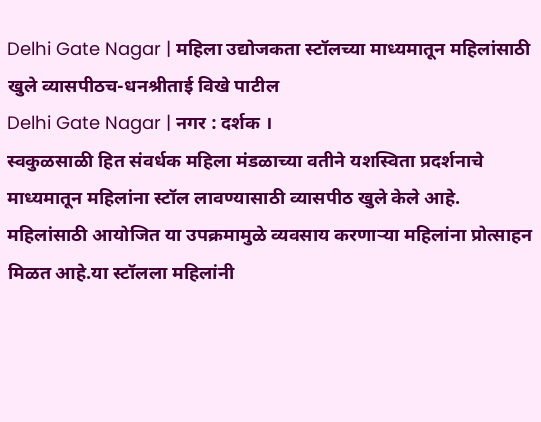Delhi Gate Nagar | महिला उद्योजकता स्टॉलच्या माध्यमातून महिलांसाठी खुले व्यासपीठच-धनश्रीताई विखे पाटील
Delhi Gate Nagar | नगर : दर्शक ।
स्वकुळसाळी हित संवर्धक महिला मंडळाच्या वतीने यशस्विता प्रदर्शनाचे माध्यमातून महिलांना स्टॉल लावण्यासाठी व्यासपीठ खुले केले आहे. महिलांसाठी आयोजित या उपक्रमामुळे व्यवसाय करणाऱ्या महिलांना प्रोत्साहन मिळत आहे.या स्टॉलला महिलांनी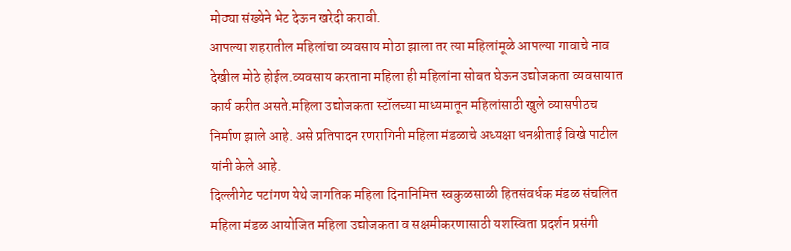मोठ्या संख्येने भेट देऊन खरेदी करावी.
आपल्या शहरातील महिलांचा व्यवसाय मोठा झाला तर त्या महिलांमूळे आपल्या गावाचे नाव देखील मोठे होईल.व्यवसाय करताना महिला ही महिलांना सोबत घेऊन उद्योजकता व्यवसायात कार्य करीत असते.महिला उद्योजकता स्टॉलच्या माध्यमातून महिलांसाठी खुले व्यासपीठच निर्माण झाले आहे. असे प्रतिपादन रणरागिनी महिला मंडळाचे अध्यक्षा धनश्रीताई विखे पाटील यांनी केले आहे.
दिल्लीगेट पटांगण येथे जागतिक महिला दिनानिमित्त स्वकुळसाळी हितसंवर्धक मंडळ संचलित महिला मंडळ आयोजित महिला उद्योजकता व सक्षमीकरणासाठी यशस्विता प्रदर्शन प्रसंगी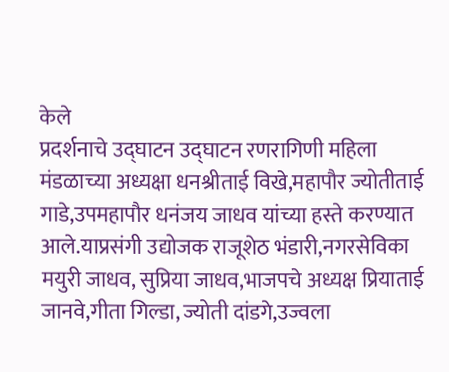केले
प्रदर्शनाचे उद्घाटन उद्घाटन रणरागिणी महिला मंडळाच्या अध्यक्षा धनश्रीताई विखे,महापौर ज्योतीताई गाडे,उपमहापौर धनंजय जाधव यांच्या हस्ते करण्यात आले.याप्रसंगी उद्योजक राजूशेठ भंडारी,नगरसेविका मयुरी जाधव, सुप्रिया जाधव,भाजपचे अध्यक्ष प्रियाताई जानवे,गीता गिल्डा, ज्योती दांडगे,उज्वला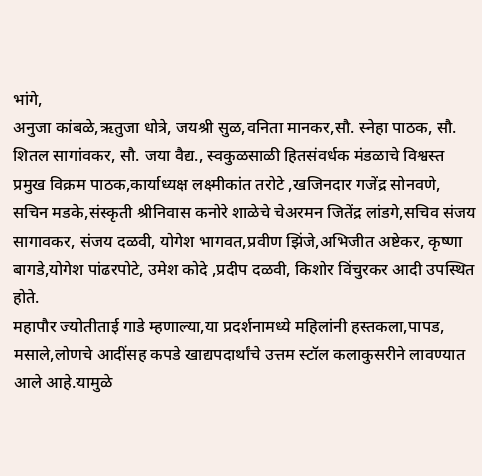भांगे,
अनुजा कांबळे,ऋतुजा धोत्रे, जयश्री सुळ,वनिता मानकर,सौ. स्नेहा पाठक, सौ. शितल सागांवकर, सौ. जया वैद्य., स्वकुळसाळी हितसंवर्धक मंडळाचे विश्वस्त प्रमुख विक्रम पाठक,कार्याध्यक्ष लक्ष्मीकांत तरोटे ,खजिनदार गजेंद्र सोनवणे,
सचिन मडके,संस्कृती श्रीनिवास कनोरे शाळेचे चेअरमन जितेंद्र लांडगे,सचिव संजय सागावकर, संजय दळवी, योगेश भागवत,प्रवीण झिंजे,अभिजीत अष्टेकर, कृष्णा बागडे,योगेश पांढरपोटे, उमेश कोदे ,प्रदीप दळवी, किशोर विंचुरकर आदी उपस्थित होते.
महापौर ज्योतीताई गाडे म्हणाल्या,या प्रदर्शनामध्ये महिलांनी हस्तकला,पापड, मसाले,लोणचे आदींसह कपडे खाद्यपदार्थांचे उत्तम स्टॉल कलाकुसरीने लावण्यात आले आहे.यामुळे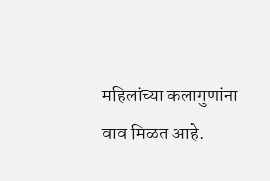महिलांच्या कलागुणांना वाव मिळत आहे.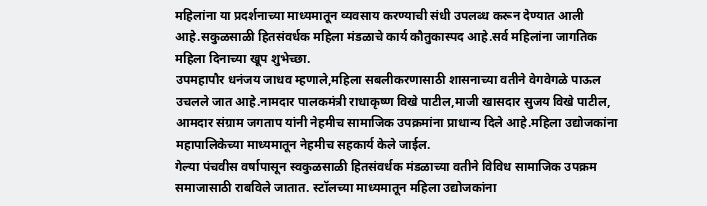महिलांना या प्रदर्शनाच्या माध्यमातून व्यवसाय करण्याची संधी उपलब्ध करून देण्यात आली आहे.सकुळसाळी हितसंवर्धक महिला मंडळाचे कार्य कौतुकास्पद आहे.सर्व महिलांना जागतिक महिला दिनाच्या खूप शुभेच्छा.
उपमहापौर धनंजय जाधव म्हणाले,महिला सबलीकरणासाठी शासनाच्या वतीने वेगवेगळे पाऊल उचलले जात आहे.नामदार पालकमंत्री राधाकृष्ण विखे पाटील,माजी खासदार सुजय विखे पाटील, आमदार संग्राम जगताप यांनी नेहमीच सामाजिक उपक्रमांना प्राधान्य दिले आहे.महिला उद्योजकांना महापालिकेच्या माध्यमातून नेहमीच सहकार्य केले जाईल.
गेल्या पंचवीस वर्षापासून स्वकुळसाळी हितसंवर्धक मंडळाच्या वतीने विविध सामाजिक उपक्रम समाजासाठी राबविले जातात. स्टॉलच्या माध्यमातून महिला उद्योजकांना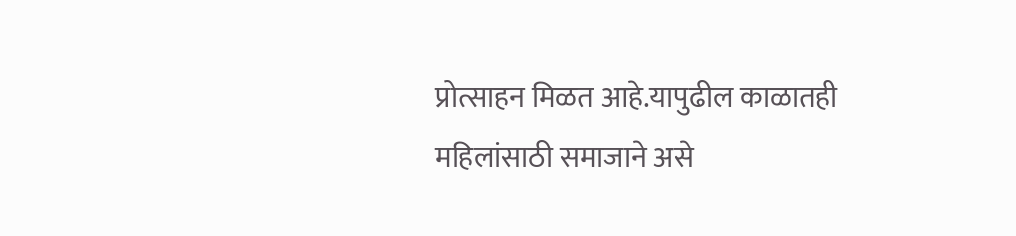प्रोत्साहन मिळत आहे.यापुढील काळातही महिलांसाठी समाजाने असे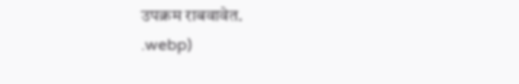उपक्रम राबवावेत.
.webp)